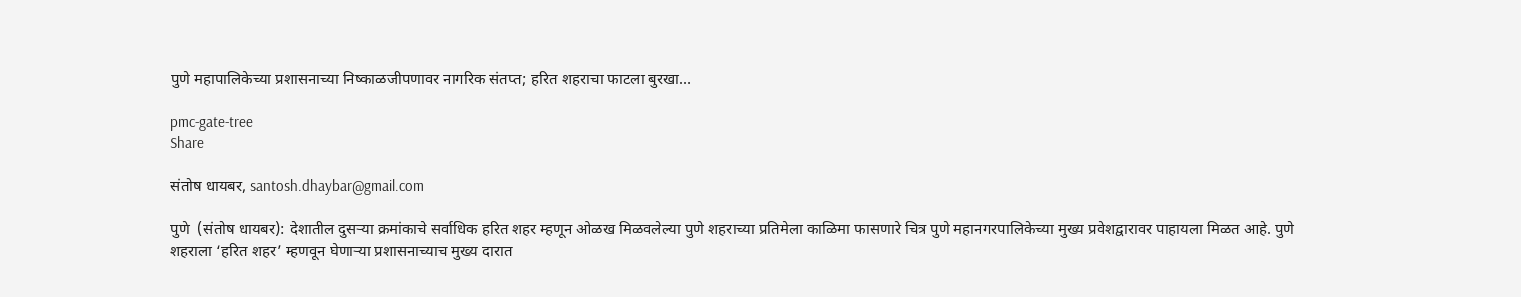पुणे महापालिकेच्या प्रशासनाच्या निष्काळजीपणावर नागरिक संतप्त; हरित शहराचा फाटला बुरखा…

pmc-gate-tree
Share

संतोष धायबर, santosh.dhaybar@gmail.com

पुणे  (संतोष धायबर): देशातील दुसऱ्या क्रमांकाचे सर्वाधिक हरित शहर म्हणून ओळख मिळवलेल्या पुणे शहराच्या प्रतिमेला काळिमा फासणारे चित्र पुणे महानगरपालिकेच्या मुख्य प्रवेशद्वारावर पाहायला मिळत आहे. पुणे शहराला ‘हरित शहर’ म्हणवून घेणाऱ्या प्रशासनाच्याच मुख्य दारात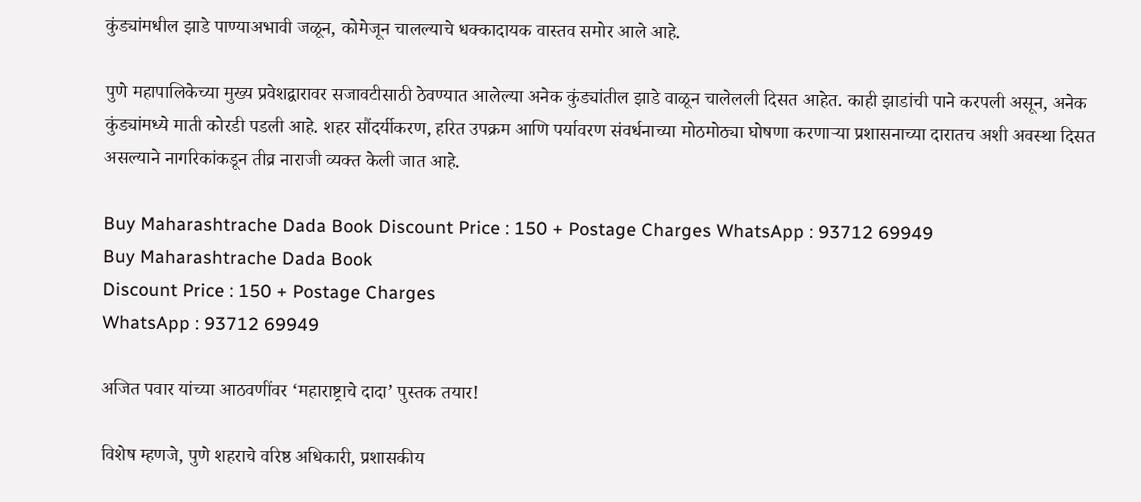कुंड्यांमधील झाडे पाण्याअभावी जळून, कोमेजून चालल्याचे धक्कादायक वास्तव समोर आले आहे.

पुणे महापालिकेच्या मुख्य प्रवेशद्वारावर सजावटीसाठी ठेवण्यात आलेल्या अनेक कुंड्यांतील झाडे वाळून चालेलली दिसत आहेत. काही झाडांची पाने करपली असून, अनेक कुंड्यांमध्ये माती कोरडी पडली आहे. शहर सौंदर्यीकरण, हरित उपक्रम आणि पर्यावरण संवर्धनाच्या मोठमोठ्या घोषणा करणाऱ्या प्रशासनाच्या दारातच अशी अवस्था दिसत असल्याने नागरिकांकडून तीव्र नाराजी व्यक्त केली जात आहे.

Buy Maharashtrache Dada Book Discount Price : 150 + Postage Charges WhatsApp : 93712 69949
Buy Maharashtrache Dada Book
Discount Price : 150 + Postage Charges
WhatsApp : 93712 69949

अजित पवार यांच्या आठवणींवर ‘महाराष्ट्राचे दादा’ पुस्तक तयार!

विशेष म्हणजे, पुणे शहराचे वरिष्ठ अधिकारी, प्रशासकीय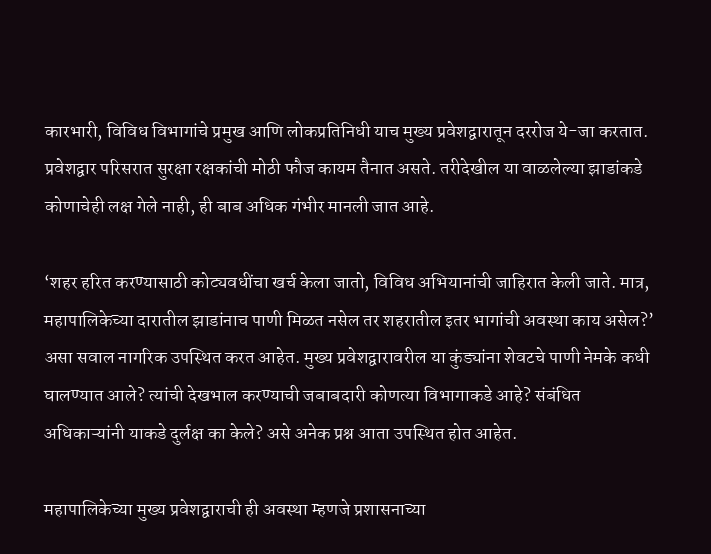कारभारी, विविध विभागांचे प्रमुख आणि लोकप्रतिनिधी याच मुख्य प्रवेशद्वारातून दररोज ये-जा करतात. प्रवेशद्वार परिसरात सुरक्षा रक्षकांची मोठी फौज कायम तैनात असते. तरीदेखील या वाळलेल्या झाडांकडे कोणाचेही लक्ष गेले नाही, ही बाब अधिक गंभीर मानली जात आहे.

‘शहर हरित करण्यासाठी कोट्यवधींचा खर्च केला जातो, विविध अभियानांची जाहिरात केली जाते. मात्र, महापालिकेच्या दारातील झाडांनाच पाणी मिळत नसेल तर शहरातील इतर भागांची अवस्था काय असेल?’ असा सवाल नागरिक उपस्थित करत आहेत. मुख्य प्रवेशद्वारावरील या कुंड्यांना शेवटचे पाणी नेमके कधी घालण्यात आले? त्यांची देखभाल करण्याची जबाबदारी कोणत्या विभागाकडे आहे? संबंधित अधिकाऱ्यांनी याकडे दुर्लक्ष का केले? असे अनेक प्रश्न आता उपस्थित होत आहेत.

महापालिकेच्या मुख्य प्रवेशद्वाराची ही अवस्था म्हणजे प्रशासनाच्या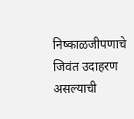निष्काळजीपणाचे जिवंत उदाहरण असल्याची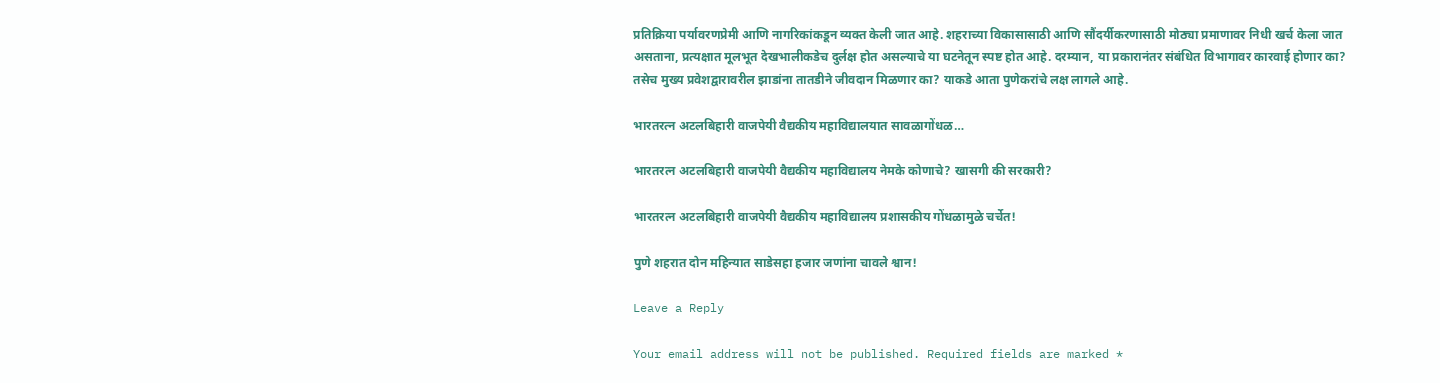प्रतिक्रिया पर्यावरणप्रेमी आणि नागरिकांकडून व्यक्त केली जात आहे. शहराच्या विकासासाठी आणि सौंदर्यीकरणासाठी मोठ्या प्रमाणावर निधी खर्च केला जात असताना, प्रत्यक्षात मूलभूत देखभालीकडेच दुर्लक्ष होत असल्याचे या घटनेतून स्पष्ट होत आहे. दरम्यान, या प्रकारानंतर संबंधित विभागावर कारवाई होणार का? तसेच मुख्य प्रवेशद्वारावरील झाडांना तातडीने जीवदान मिळणार का? याकडे आता पुणेकरांचे लक्ष लागले आहे.

भारतरत्न अटलबिहारी वाजपेयी वैद्यकीय महाविद्यालयात सावळागोंधळ…

भारतरत्न अटलबिहारी वाजपेयी वैद्यकीय महाविद्यालय नेमके कोणाचे? खासगी की सरकारी?

भारतरत्न अटलबिहारी वाजपेयी वैद्यकीय महाविद्यालय प्रशासकीय गोंधळामुळे चर्चेत!

पुणे शहरात दोन महिन्यात साडेसहा हजार जणांना चावले श्वान!

Leave a Reply

Your email address will not be published. Required fields are marked *